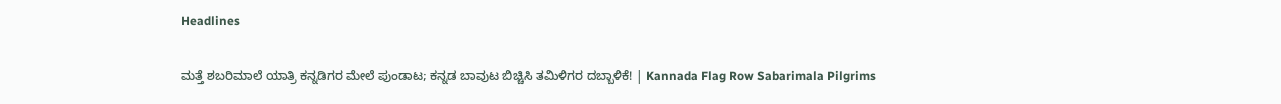Headlines

ಮತ್ತೆ ಶಬರಿಮಾಲೆ ಯಾತ್ರಿ ಕನ್ನಡಿಗರ ಮೇಲೆ ಪುಂಡಾಟ; ಕನ್ನಡ ಬಾವುಟ ಬಿಚ್ಚಿಸಿ ತಮಿಳಿಗರ ದಬ್ಬಾಳಿಕೆ! | Kannada Flag Row Sabarimala Pilgrims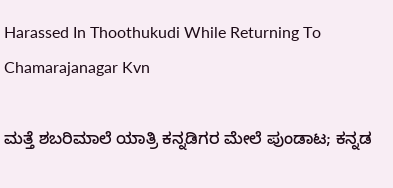Harassed In Thoothukudi While Returning To Chamarajanagar Kvn

ಮತ್ತೆ ಶಬರಿಮಾಲೆ ಯಾತ್ರಿ ಕನ್ನಡಿಗರ ಮೇಲೆ ಪುಂಡಾಟ; ಕನ್ನಡ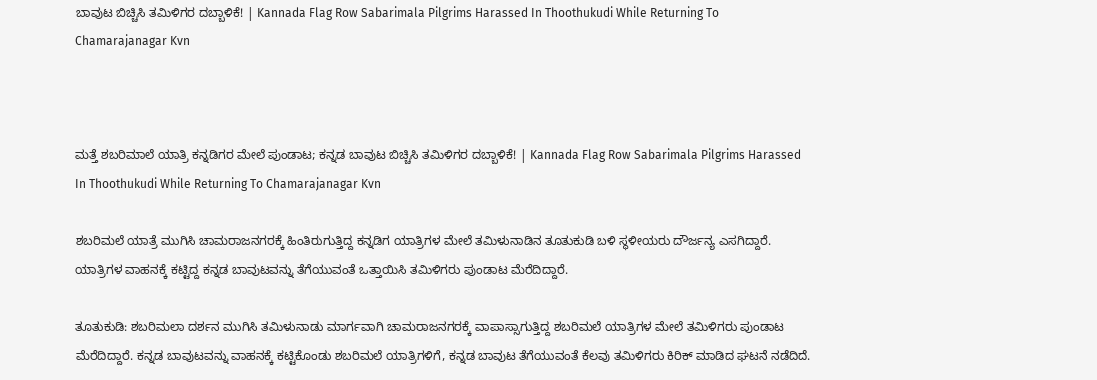ಬಾವುಟ ಬಿಚ್ಚಿಸಿ ತಮಿಳಿಗರ ದಬ್ಬಾಳಿಕೆ! | Kannada Flag Row Sabarimala Pilgrims Harassed In Thoothukudi While Returning To Chamarajanagar Kvn



ಮತ್ತೆ ಶಬರಿಮಾಲೆ ಯಾತ್ರಿ ಕನ್ನಡಿಗರ ಮೇಲೆ ಪುಂಡಾಟ; ಕನ್ನಡ ಬಾವುಟ ಬಿಚ್ಚಿಸಿ ತಮಿಳಿಗರ ದಬ್ಬಾಳಿಕೆ! | Kannada Flag Row Sabarimala Pilgrims Harassed In Thoothukudi While Returning To Chamarajanagar Kvn

ಶಬರಿಮಲೆ ಯಾತ್ರೆ ಮುಗಿಸಿ ಚಾಮರಾಜನಗರಕ್ಕೆ ಹಿಂತಿರುಗುತ್ತಿದ್ದ ಕನ್ನಡಿಗ ಯಾತ್ರಿಗಳ ಮೇಲೆ ತಮಿಳುನಾಡಿನ ತೂತುಕುಡಿ ಬಳಿ ಸ್ಥಳೀಯರು ದೌರ್ಜನ್ಯ ಎಸಗಿದ್ದಾರೆ. ಯಾತ್ರಿಗಳ ವಾಹನಕ್ಕೆ ಕಟ್ಟಿದ್ದ ಕನ್ನಡ ಬಾವುಟವನ್ನು ತೆಗೆಯುವಂತೆ ಒತ್ತಾಯಿಸಿ ತಮಿಳಿಗರು ಪುಂಡಾಟ ಮೆರೆದಿದ್ದಾರೆ.

ತೂತುಕುಡಿ: ಶಬರಿಮಲಾ ದರ್ಶನ ಮುಗಿಸಿ ತಮಿಳುನಾಡು ಮಾರ್ಗವಾಗಿ ಚಾಮರಾಜನಗರಕ್ಕೆ ವಾಪಾಸ್ಸಾಗುತ್ತಿದ್ದ ಶಬರಿಮಲೆ ಯಾತ್ರಿಗಳ ಮೇಲೆ ತಮಿಳಿಗರು ಪುಂಡಾಟ ಮೆರೆದಿದ್ದಾರೆ. ಕನ್ನಡ ಬಾವುಟವನ್ನು ವಾಹನಕ್ಕೆ ಕಟ್ಟಿಕೊಂಡು ಶಬರಿಮಲೆ ಯಾತ್ರಿಗಳಿಗೆ, ಕನ್ನಡ ಬಾವುಟ ತೆಗೆಯುವಂತೆ ಕೆಲವು ತಮಿಳಿಗರು ಕಿರಿಕ್ ಮಾಡಿದ ಘಟನೆ ನಡೆದಿದೆ.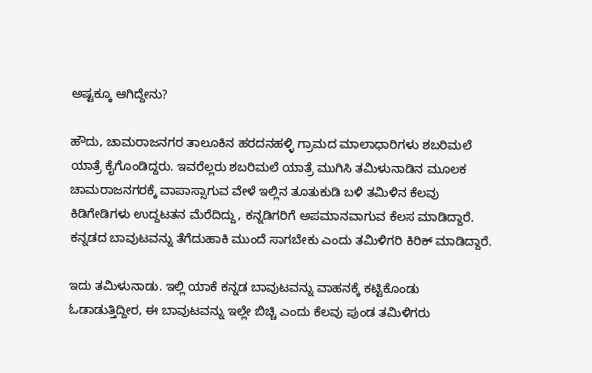ಅಷ್ಟಕ್ಕೂ ಆಗಿದ್ದೇನು?

ಹೌದು, ಚಾಮರಾಜನಗರ ತಾಲೂಕಿನ ಹರದನಹಳ್ಳಿ ಗ್ರಾಮದ ಮಾಲಾಧಾರಿಗಳು ಶಬರಿಮಲೆ ಯಾತ್ರೆ ಕೈಗೊಂಡಿದ್ದರು. ಇವರೆಲ್ಲರು ಶಬರಿಮಲೆ ಯಾತ್ರೆ ಮುಗಿಸಿ ತಮಿಳುನಾಡಿನ ಮೂಲಕ ಚಾಮರಾಜನಗರಕ್ಕೆ ವಾಪಾಸ್ಸಾಗುವ ವೇಳೆ ಇಲ್ಲಿನ ತೂತುಕುಡಿ ಬಳಿ ತಮಿಳಿನ ಕೆಲವು ಕಿಡಿಗೇಡಿಗಳು ಉದ್ದಟತನ ಮೆರೆದಿದ್ದು, ಕನ್ನಡಿಗರಿಗೆ ಅಪಮಾನವಾಗುವ ಕೆಲಸ ಮಾಡಿದ್ದಾರೆ. ಕನ್ನಡದ ಬಾವುಟವನ್ನು ತೆಗೆದುಹಾಕಿ ಮುಂದೆ ಸಾಗಬೇಕು ಎಂದು ತಮಿಳಿಗರಿ ಕಿರಿಕ್ ಮಾಡಿದ್ದಾರೆ.

ಇದು ತಮಿಳುನಾಡು. ಇಲ್ಲಿ ಯಾಕೆ ಕನ್ನಡ ಬಾವುಟವನ್ನು ವಾಹನಕ್ಕೆ ಕಟ್ಟಿಕೊಂಡು ಓಡಾಡುತ್ತಿದ್ದೀರ, ಈ ಬಾವುಟವನ್ನು ಇಲ್ಲೇ ಬಿಚ್ಚಿ ಎಂದು ಕೆಲವು ಪುಂಡ ತಮಿಳಿಗರು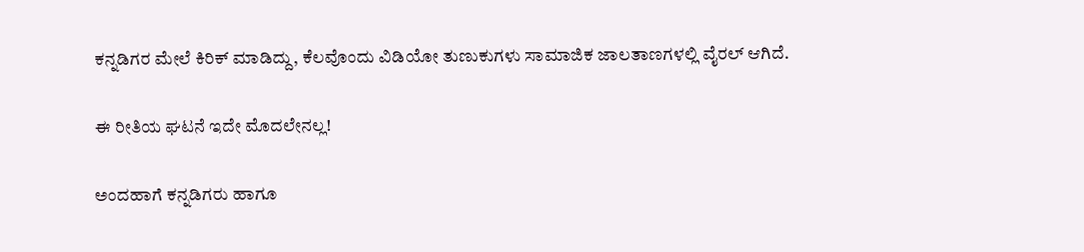ಕನ್ನಡಿಗರ ಮೇಲೆ ಕಿರಿಕ್ ಮಾಡಿದ್ದು, ಕೆಲವೊಂದು ವಿಡಿಯೋ ತುಣುಕುಗಳು ಸಾಮಾಜಿಕ ಜಾಲತಾಣಗಳಲ್ಲಿ ವೈರಲ್ ಆಗಿದೆ.

ಈ ರೀತಿಯ ಘಟನೆ ಇದೇ ಮೊದಲೇನಲ್ಲ!

ಅಂದಹಾಗೆ ಕನ್ನಡಿಗರು ಹಾಗೂ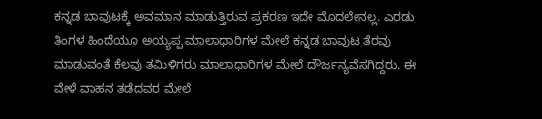ಕನ್ನಡ ಬಾವುಟಕ್ಕೆ ಅವಮಾನ ಮಾಡುತ್ತಿರುವ ಪ್ರಕರಣ ಇದೇ ಮೊದಲೇನಲ್ಲ. ಎರಡು ತಿಂಗಳ ಹಿಂದೆಯೂ ಅಯ್ಯಪ್ಪ ಮಾಲಾಧಾರಿಗಳ ಮೇಲೆ ಕನ್ನಡ ಬಾವುಟ ತೆರವು ಮಾಡುವಂತೆ ಕೆಲವು ತಮಿಳಿಗರು ಮಾಲಾಧಾರಿಗಳ ಮೇಲೆ ದೌರ್ಜನ್ಯವೆಸಗಿದ್ದರು. ಈ ವೇಳೆ ವಾಹನ ತಡೆದವರ ಮೇಲೆ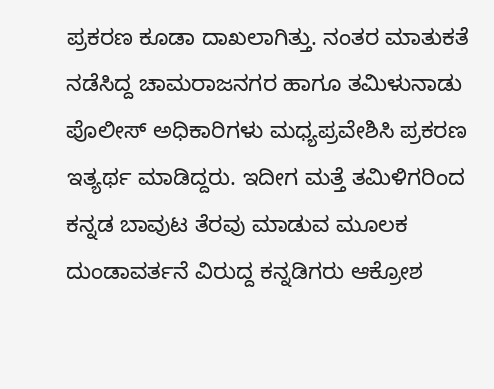ಪ್ರಕರಣ ಕೂಡಾ ದಾಖಲಾಗಿತ್ತು. ನಂತರ ಮಾತುಕತೆ ನಡೆಸಿದ್ದ ಚಾಮರಾಜನಗರ ಹಾಗೂ ತಮಿಳುನಾಡು ಪೊಲೀಸ್ ಅಧಿಕಾರಿಗಳು ಮಧ್ಯಪ್ರವೇಶಿಸಿ ಪ್ರಕರಣ ಇತ್ಯರ್ಥ ಮಾಡಿದ್ದರು. ಇದೀಗ ಮತ್ತೆ ತಮಿಳಿಗರಿಂದ ಕನ್ನಡ ಬಾವುಟ ತೆರವು ಮಾಡುವ ಮೂಲಕ ದುಂಡಾವರ್ತನೆ ವಿರುದ್ದ ಕನ್ನಡಿಗರು ಆಕ್ರೋಶ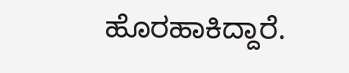ಹೊರಹಾಕಿದ್ದಾರೆ.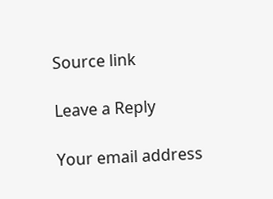Source link

Leave a Reply

Your email address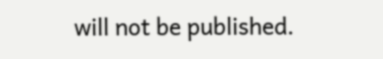will not be published.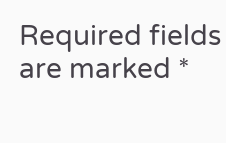Required fields are marked *